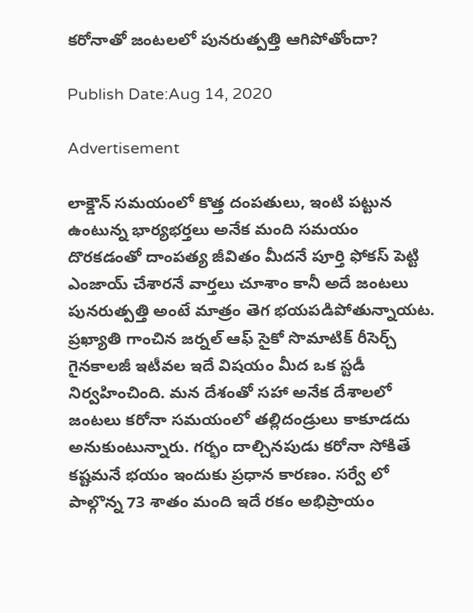కరోనాతో జంటలలో పునరుత్పత్తి ఆగిపోతోందా?

Publish Date:Aug 14, 2020

Advertisement

లాక్డౌన్ సమయంలో కొత్త దంపతులు, ఇంటి పట్టున ఉంటున్న భార్యభర్తలు అనేక మంది సమయం దొరకడంతో దాంపత్య జీవితం మీదనే పూర్తి ఫోకస్ పెట్టి ఎంజాయ్ చేశారనే వార్తలు చూశాం కానీ అదే జంటలు పునరుత్పత్తి అంటే మాత్రం తెగ భయపడిపోతున్నాయట. ప్రఖ్యాతి గాంచిన జర్నల్ ఆఫ్ సైకో సొమాటిక్ రీసెర్చ్ గైనకాలజీ ఇటీవల ఇదే విషయం మీద ఒక స్టడీ నిర్వహించింది. మన దేశంతో సహా అనేక దేశాలలో జంటలు కరోనా సమయంలో తల్లిదండ్రులు కాకూడదు అనుకుంటున్నారు. గర్భం దాల్చినపుడు కరోనా సోకితే కష్టమనే భయం ఇందుకు ప్రధాన కారణం. సర్వే లో పాల్గొన్న 73 శాతం మంది ఇదే రకం అభిప్రాయం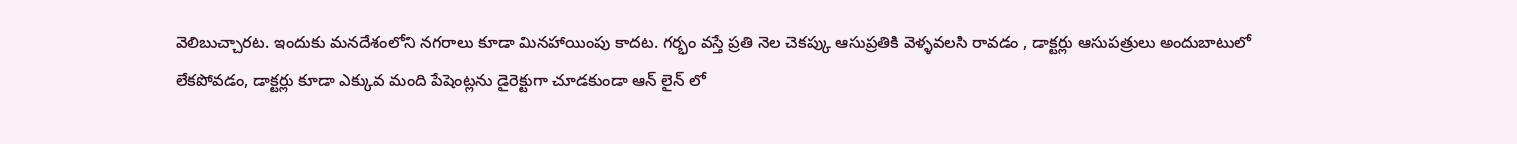వెలిబుచ్చారట. ఇందుకు మనదేశంలోని నగరాలు కూడా మినహాయింపు కాదట. గర్భం వస్తే ప్రతి నెల చెకప్కు ఆసుప్రతికి వెళ్ళవలసి రావడం , డాక్టర్లు ఆసుపత్రులు అందుబాటులో లేకపోవడం, డాక్టర్లు కూడా ఎక్కువ మంది పేషెంట్లను డైరెక్టుగా చూడకుండా ఆన్ లైన్ లో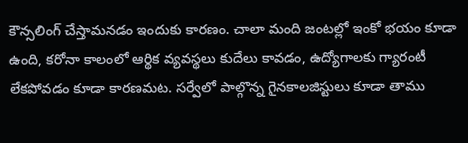కౌన్సలింగ్ చేస్తామనడం ఇందుకు కారణం. చాలా మంది జంటల్లో ఇంకో భయం కూడా ఉంది, కరోనా కాలంలో ఆర్థిక వ్యవస్థలు కుదేలు కావడం, ఉద్యోగాలకు గ్యారంటీ లేకపోవడం కూడా కారణమట. సర్వేలో పాల్గొన్న గైనకాలజిస్టులు కూడా తాము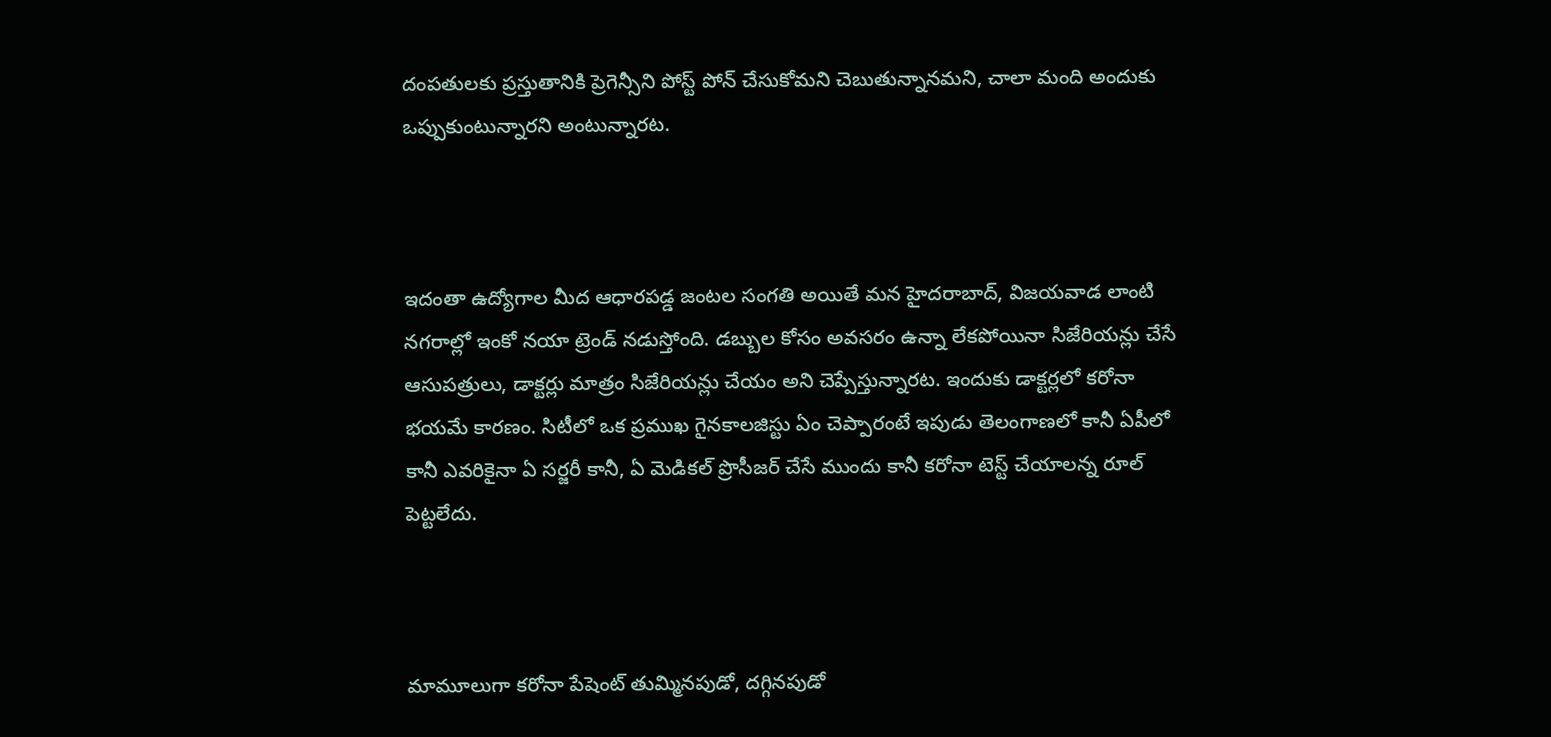దంపతులకు ప్రస్తుతానికి ప్రెగెన్సీని పోస్ట్ పోన్ చేసుకోమని చెబుతున్నానమని, చాలా మంది అందుకు ఒప్పుకుంటున్నారని అంటున్నారట.



ఇదంతా ఉద్యోగాల మీద ఆధారపడ్డ జంటల సంగతి అయితే మన హైదరాబాద్, విజయవాడ లాంటి నగరాల్లో ఇంకో నయా ట్రెండ్ నడుస్తోంది. డబ్బుల కోసం అవసరం ఉన్నా లేకపోయినా సిజేరియన్లు చేసే ఆసుపత్రులు, డాక్టర్లు మాత్రం సిజేరియన్లు చేయం అని చెప్పేస్తున్నారట. ఇందుకు డాక్టర్లలో కరోనా భయమే కారణం. సిటీలో ఒక ప్రముఖ గైనకాలజిస్టు ఏం చెప్పారంటే ఇపుడు తెలంగాణలో కానీ ఏపీలో కానీ ఎవరికైనా ఏ సర్జరీ కానీ, ఏ మెడికల్ ప్రొసీజర్ చేసే ముందు కానీ కరోనా టెస్ట్ చేయాలన్న రూల్ పెట్టలేదు.



మామూలుగా కరోనా పేషెంట్ తుమ్మినపుడో, దగ్గినపుడో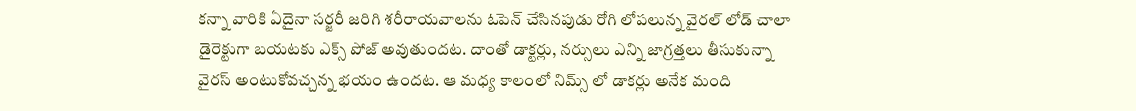కన్నా వారికి ఏదైనా సర్జరీ జరిగి శరీరాయవాలను ఓపెన్ చేసినపుడు రోగి లోపలున్న వైరల్ లోడ్ చాలా డైరెక్టుగా బయటకు ఎక్స్ పోజ్ అవుతుందట. దాంతో డాక్టర్లు, నర్సులు ఎన్ని జాగ్రత్తలు తీసుకున్నా వైరస్ అంటుకోవచ్చన్న భయం ఉందట. ఆ మధ్య కాలంలో నిమ్స్ లో డాకర్లు అనేక మంది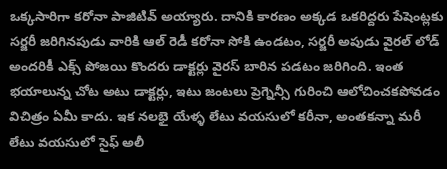ఒక్కసారిగా కరోనా పాజిటివ్ అయ్యారు. దానికి కారణం అక్కడ ఒకరిద్దరు పేషెంట్లకు సర్జరీ జరిగినపుడు వారికి ఆల్ రెడీ కరోనా సోకి ఉండటం, సర్జరీ అపుడు వైరల్ లోడ్ అందరికీ ఎక్స్ పోజయి కొందరు డాక్టర్లు వైరస్ బారిన పడటం జరిగింది. ఇంత భయాలున్న చోట అటు డాక్టర్లు, ఇటు జంటలు ప్రెగ్నెన్సీ గురించి ఆలోచించకపోవడం విచిత్రం ఏమీ కాదు. ఇక నలభై యేళ్ళ లేటు వయసులో కరీనా, అంతకన్నా మరీ లేటు వయసులో సైఫ్ అలీ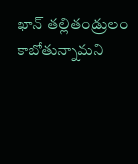ఖాన్ తల్లితండ్రులం కాబోతున్నామని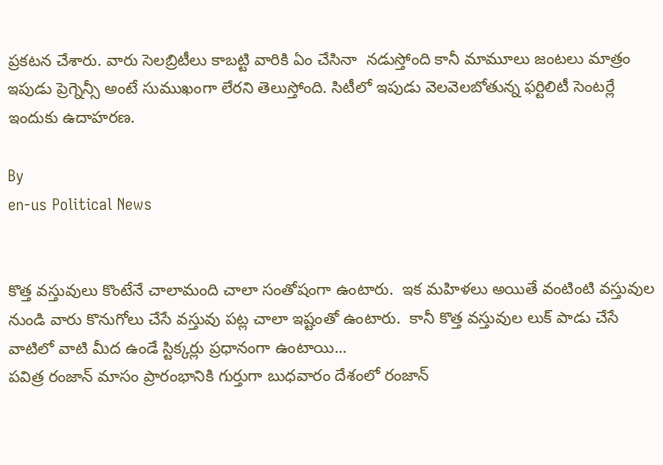ప్రకటన చేశారు. వారు సెలబ్రిటీలు కాబట్టి వారికి ఏం చేసినా  నడుస్తోంది కానీ మామూలు జంటలు మాత్రం ఇపుడు ప్రెగ్నెన్సీ అంటే సుముఖంగా లేరని తెలుస్తోంది. సిటీలో ఇపుడు వెలవెలబోతున్న ఫర్టిలిటీ సెంటర్లే ఇందుకు ఉదాహరణ.

By
en-us Political News


కొత్త వస్తువులు కొంటేనే చాలామంది చాలా సంతోషంగా ఉంటారు.  ఇక మహిళలు అయితే వంటింటి వస్తువుల నుండి వారు కొనుగోలు చేసే వస్తువు పట్ల చాలా ఇష్టంతో ఉంటారు.  కానీ కొత్త వస్తువుల లుక్ పాడు చేసే వాటిలో వాటి మీద ఉండే స్టిక్కర్లు ప్రధానంగా ఉంటాయి...
పవిత్ర రంజాన్ మాసం ప్రారంభానికి గుర్తుగా బుధవారం దేశంలో రంజాన్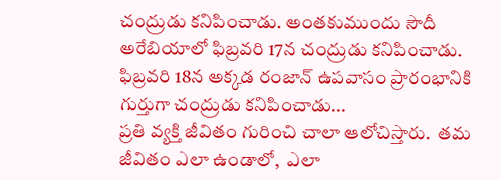చంద్రుడు కనిపించాడు. అంతకుముందు సౌదీ అరేబియాలో ఫిబ్రవరి 17న చంద్రుడు కనిపించాడు.  ఫిబ్రవరి 18న అక్కడ రంజాన్ ఉపవాసం ప్రారంభానికి గుర్తుగా చంద్రుడు కనిపించాడు...
ప్రతి వ్యక్తి జీవితం గురించి చాలా ఆలోచిస్తారు.  తమ జీవితం ఎలా ఉండాలో,  ఎలా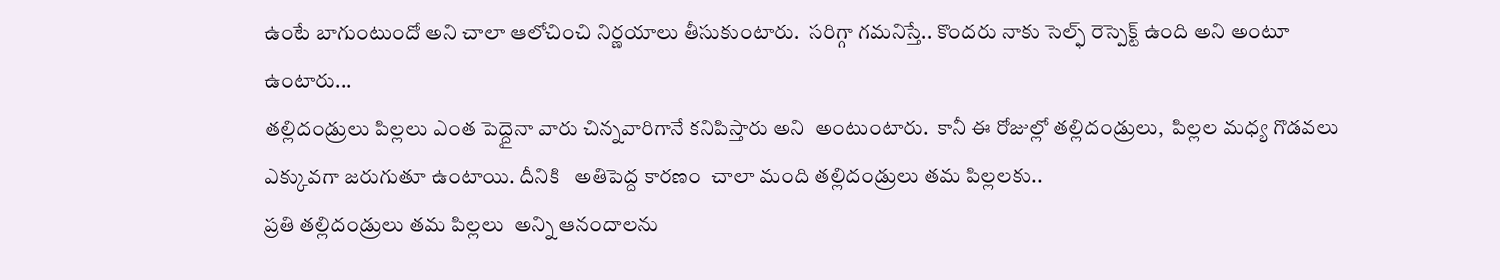ఉంటే బాగుంటుందో అని చాలా ఆలోచించి నిర్ణయాలు తీసుకుంటారు.  సరిగ్గా గమనిస్తే.. కొందరు నాకు సెల్ఫ్ రెస్పెక్ట్ ఉంది అని అంటూ ఉంటారు...
తల్లిదండ్రులు పిల్లలు ఎంత పెద్దైనా వారు చిన్నవారిగానే కనిపిస్తారు అని  అంటుంటారు.  కానీ ఈ రోజుల్లో తల్లిదండ్రులు,  పిల్లల మధ్య గొడవలు ఎక్కువగా జరుగుతూ ఉంటాయి. దీనికి   అతిపెద్ద కారణం  చాలా మంది తల్లిదండ్రులు తమ పిల్లలకు..
ప్రతి తల్లిదండ్రులు తమ పిల్లలు  అన్ని ఆనందాలను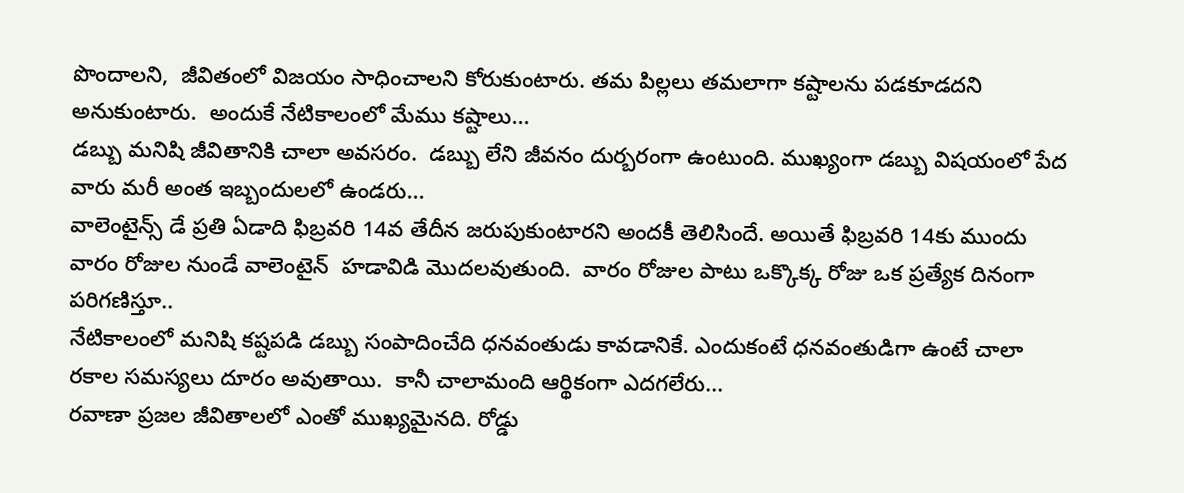పొందాలని,  జీవితంలో విజయం సాధించాలని కోరుకుంటారు. తమ పిల్లలు తమలాగా కష్టాలను పడకూడదని అనుకుంటారు.  అందుకే నేటికాలంలో మేము కష్టాలు...
డబ్బు మనిషి జీవితానికి చాలా అవసరం.  డబ్బు లేని జీవనం దుర్బరంగా ఉంటుంది. ముఖ్యంగా డబ్బు విషయంలో పేద వారు మరీ అంత ఇబ్బందులలో ఉండరు...
వాలెంటైన్స్ డే ప్రతి ఏడాది ఫిబ్రవరి 14వ తేదీన జరుపుకుంటారని అందకీ తెలిసిందే. అయితే ఫిబ్రవరి 14కు ముందు వారం రోజుల నుండే వాలెంటైన్  హడావిడి మొదలవుతుంది.  వారం రోజుల పాటు ఒక్కొక్క రోజు ఒక ప్రత్యేక దినంగా పరిగణిస్తూ..
నేటికాలంలో మనిషి కష్టపడి డబ్బు సంపాదించేది ధనవంతుడు కావడానికే. ఎందుకంటే ధనవంతుడిగా ఉంటే చాలా రకాల సమస్యలు దూరం అవుతాయి.  కానీ చాలామంది ఆర్థికంగా ఎదగలేరు...
రవాణా ప్రజల జీవితాలలో ఎంతో ముఖ్యమైనది. రోడ్డు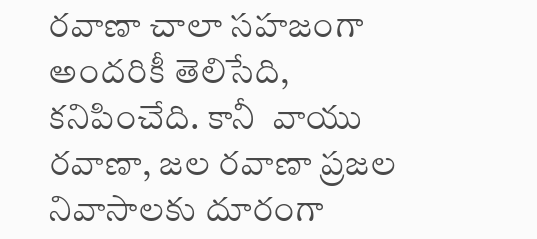రవాణా చాలా సహజంగా అందరికీ తెలిసేది,  కనిపించేది. కానీ  వాయు రవాణా, జల రవాణా ప్రజల నివాసాలకు దూరంగా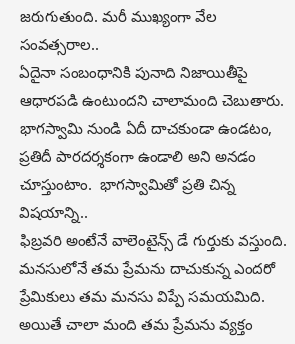జరుగుతుంది. మరీ ముఖ్యంగా వేల సంవత్సరాల..
ఏదైనా సంబంధానికి పునాది నిజాయితీపై ఆధారపడి ఉంటుందని చాలామంది చెబుతారు.  భాగస్వామి నుండి ఏదీ దాచకుండా ఉండటం, ప్రతిదీ పారదర్శకంగా ఉండాలి అని అనడం చూస్తుంటాం.  భాగస్వామితో ప్రతి చిన్న విషయాన్ని..
ఫిబ్రవరి అంటేనే వాలెంటైన్స్ డే గుర్తుకు వస్తుంది. మనసులోనే తమ ప్రేమను దాచుకున్న ఎందరో ప్రేమికులు తమ మనసు విప్పే సమయమిది.  అయితే చాలా మంది తమ ప్రేమను వ్యక్తం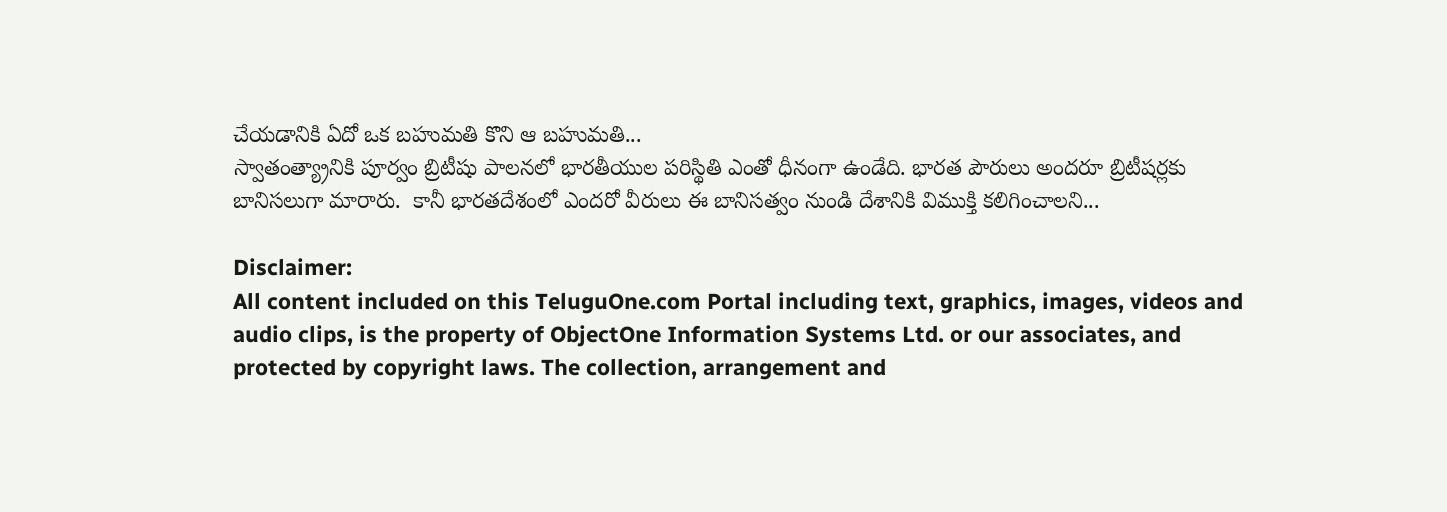చేయడానికి ఏదో ఒక బహుమతి కొని ఆ బహుమతి...
స్వాతంత్య్రానికి పూర్వం బ్రిటీషు పాలనలో భారతీయుల పరిస్థితి ఎంతో ధీనంగా ఉండేది. భారత పౌరులు అందరూ బ్రిటీషర్లకు బానిసలుగా మారారు.  కానీ భారతదేశంలో ఎందరో వీరులు ఈ బానిసత్వం నుండి దేశానికి విముక్తి కలిగించాలని...

Disclaimer:
All content included on this TeluguOne.com Portal including text, graphics, images, videos and audio clips, is the property of ObjectOne Information Systems Ltd. or our associates, and protected by copyright laws. The collection, arrangement and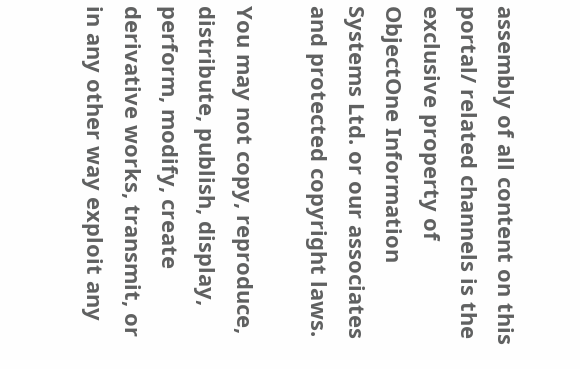assembly of all content on this portal/ related channels is the exclusive property of ObjectOne Information Systems Ltd. or our associates and protected copyright laws.

You may not copy, reproduce, distribute, publish, display, perform, modify, create derivative works, transmit, or in any other way exploit any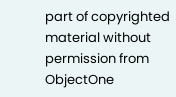part of copyrighted material without permission from ObjectOne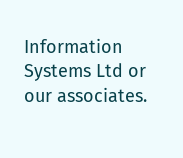Information Systems Ltd or our associates.